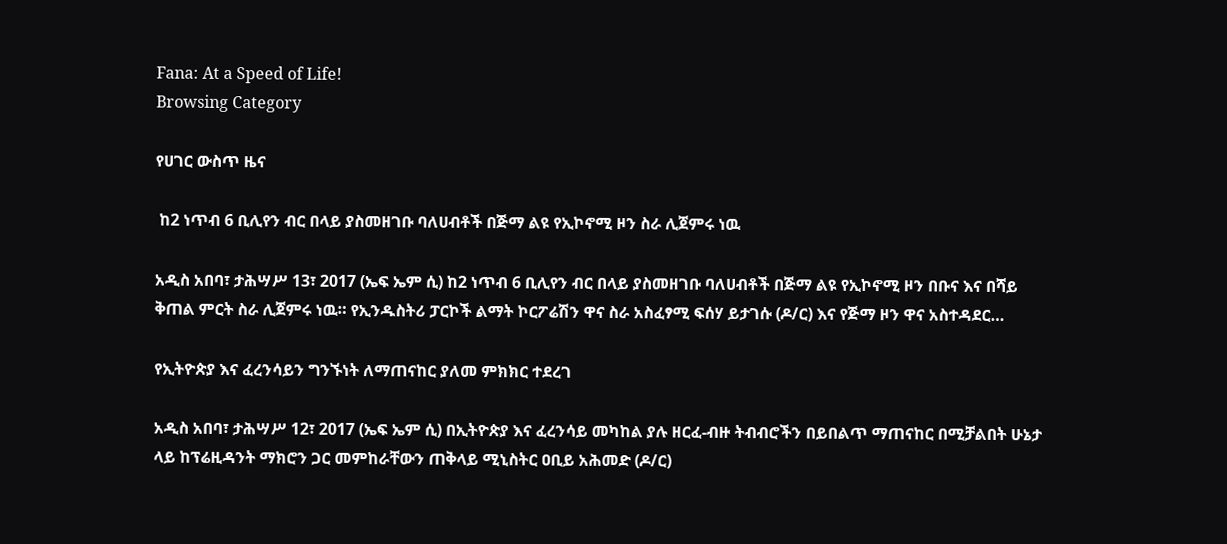Fana: At a Speed of Life!
Browsing Category

የሀገር ውስጥ ዜና

 ከ2 ነጥብ 6 ቢሊየን ብር በላይ ያስመዘገቡ ባለሀብቶች በጅማ ልዩ የኢኮኖሚ ዞን ስራ ሊጀምሩ ነዉ

አዲስ አበባ፣ ታሕሣሥ 13፣ 2017 (ኤፍ ኤም ሲ) ከ2 ነጥብ 6 ቢሊየን ብር በላይ ያስመዘገቡ ባለሀብቶች በጅማ ልዩ የኢኮኖሚ ዞን በቡና እና በሻይ ቅጠል ምርት ስራ ሊጀምሩ ነዉ። የኢንዱስትሪ ፓርኮች ልማት ኮርፖሬሽን ዋና ስራ አስፈፃሚ ፍሰሃ ይታገሱ (ዶ/ር) እና የጅማ ዞን ዋና አስተዳደር…

የኢትዮጵያ እና ፈረንሳይን ግንኙነት ለማጠናከር ያለመ ምክክር ተደረገ

አዲስ አበባ፣ ታሕሣሥ 12፣ 2017 (ኤፍ ኤም ሲ) በኢትዮጵያ እና ፈረንሳይ መካከል ያሉ ዘርፈ-ብዙ ትብብሮችን በይበልጥ ማጠናከር በሚቻልበት ሁኔታ ላይ ከፕሬዚዳንት ማክሮን ጋር መምከራቸውን ጠቅላይ ሚኒስትር ዐቢይ አሕመድ (ዶ/ር)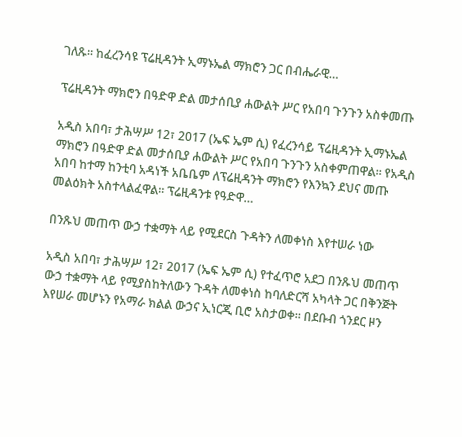ገለጹ፡፡ ከፈረንሳዩ ፕሬዚዳንት ኢማኑኤል ማክሮን ጋር በብሔራዊ…

ፕሬዚዳንት ማክሮን በዓድዋ ድል መታሰቢያ ሐውልት ሥር የአበባ ጉንጉን አስቀመጡ

አዲስ አበባ፣ ታሕሣሥ 12፣ 2017 (ኤፍ ኤም ሲ) የፈረንሳይ ፕሬዚዳንት ኢማኑኤል ማክሮን በዓድዋ ድል መታሰቢያ ሐውልት ሥር የአበባ ጉንጉን አስቀምጠዋል፡፡ የአዲስ አበባ ከተማ ከንቲባ አዳነች አቤቤም ለፕሬዚዳንት ማክሮን የእንኳን ደህና መጡ መልዕክት አስተላልፈዋል፡፡ ፕሬዚዳንቱ የዓድዋ…

በንጹህ መጠጥ ውኃ ተቋማት ላይ የሚደርስ ጉዳትን ለመቀነስ እየተሠራ ነው

አዲስ አበባ፣ ታሕሣሥ 12፣ 2017 (ኤፍ ኤም ሲ) የተፈጥሮ አደጋ በንጹህ መጠጥ ውኃ ተቋማት ላይ የሚያስከትለውን ጉዳት ለመቀነስ ከባለድርሻ አካላት ጋር በቅንጅት እየሠራ መሆኑን የአማራ ክልል ውኃና ኢነርጂ ቢሮ አስታወቀ። በደቡብ ጎንደር ዞን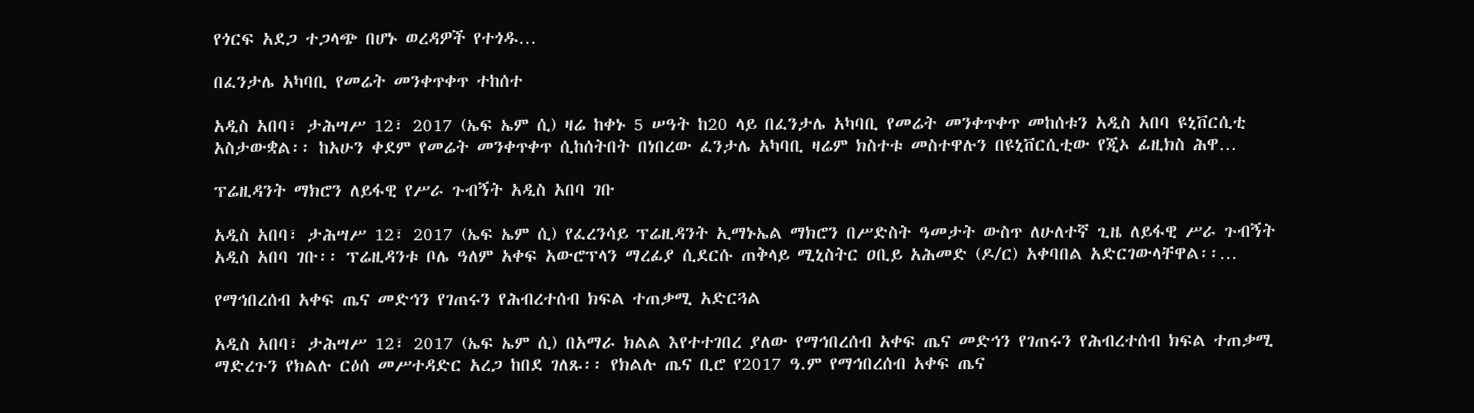የጎርፍ አደጋ ተጋላጭ በሆኑ ወረዳዎች የተጎዱ…

በፈንታሌ አካባቢ የመሬት መንቀጥቀጥ ተከሰተ

አዲስ አበባ፣ ታሕሣሥ 12፣ 2017 (ኤፍ ኤም ሲ) ዛሬ ከቀኑ 5 ሠዓት ከ20 ላይ በፈንታሌ አካባቢ የመሬት መንቀጥቀጥ መከሰቱን አዲስ አበባ ዩኒቨርሲቲ አስታውቋል፡፡ ከአሁን ቀደም የመሬት መንቀጥቀጥ ሲከሰትበት በነበረው ፈንታሌ አካባቢ ዛሬም ክስተቱ መስተዋሉን በዩኒቨርሲቲው የጂኦ ፊዚክስ ሕዋ…

ፕሬዚዳንት ማክሮን ለይፋዊ የሥራ ጉብኝት አዲስ አበባ ገቡ

አዲስ አበባ፣ ታሕሣሥ 12፣ 2017 (ኤፍ ኤም ሲ) የፈረንሳይ ፕሬዚዳንት ኢማኑኤል ማክሮን በሥድስት ዓመታት ውስጥ ለሁለተኛ ጊዜ ለይፋዊ ሥራ ጉብኝት አዲስ አበባ ገቡ፡፡ ፕሬዚዳንቱ ቦሌ ዓለም አቀፍ አውሮፕላን ማረፊያ ሲደርሱ ጠቅላይ ሚኒስትር ዐቢይ አሕመድ (ዶ/ር) አቀባበል አድርገውላቸዋል፡፡…

የማኅበረሰብ አቀፍ ጤና መድኅን የገጠሩን የሕብረተሰብ ክፍል ተጠቃሚ አድርጓል

አዲስ አበባ፣ ታሕሣሥ 12፣ 2017 (ኤፍ ኤም ሲ) በአማራ ክልል እየተተገበረ ያለው የማኅበረሰብ አቀፍ ጤና መድኅን የገጠሩን የሕብረተሰብ ክፍል ተጠቃሚ ማድረጉን የክልሉ ርዕሰ መሥተዳድር አረጋ ከበደ ገለጹ፡፡ የክልሉ ጤና ቢሮ የ2017 ዓ.ም የማኅበረሰብ አቀፍ ጤና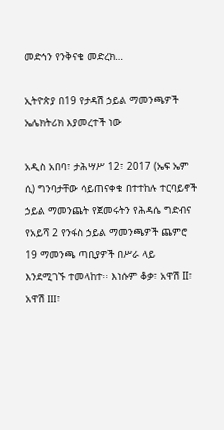መድኅን የንቅናቄ መድረክ…

ኢትዮጵያ በ19 የታዳሽ ኃይል ማመንጫዎች ኤሌክትሪክ እያመረተች ነው

አዲስ አበባ፣ ታሕሣሥ 12፣ 2017 (ኤፍ ኤም ሲ) ግንባታቸው ሳይጠናቀቁ በተተከሉ ተርባይኖች ኃይል ማመንጨት የጀመሩትን የሕዳሴ ግድብና የአይሻ 2 የንፋስ ኃይል ማመንጫዎች ጨምሮ 19 ማመንጫ ጣቢያዎች በሥራ ላይ እንደሚገኙ ተመላከተ፡፡ እነሱም ቆቃ፣ አዋሽ II፣ አዋሽ III፣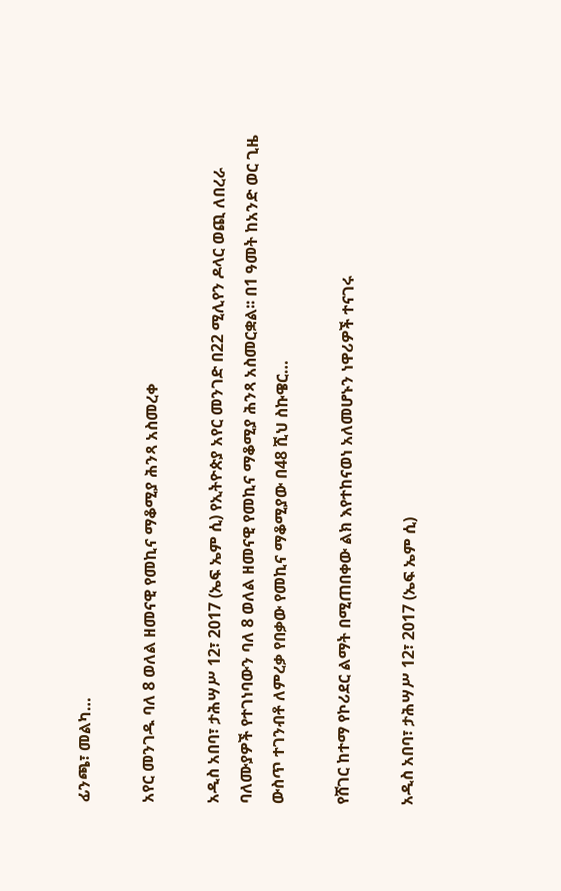ፊንጫ፣ መልካ…

አየር መንገዱ ባለ 8 ወለል ዘመናዊ የመኪና ማቆሚያ ሕንጻ አስመረቀ

አዲስ አበባ፣ ታሕሣሥ 12፣ 2017 (ኤፍ ኤም ሲ) የኢትዮጵያ አየር መንገድ በ22 ሚሊየን ዶላር ወጪ ለበረራ ባለሙያዎች የተገነባውን ባለ 8 ወለል ዘመናዊ የመኪና ማቆሚያ ሕንጻ አስመርቋል፡፡ በ1 ዓመት ከአንድ ወር ጊዜ ውስጥ ተገንብቶ ለምረቃ የበቃው የመኪና ማቆሚያው በ48 ሺህ ስኩዌር…

የሸገር ከተማ የኮሪደር ልማት በሚጠበቀው ልክ እየተከናወነ አለመሆኑን ነዋሪዎች ተናገሩ

አዲስ አበባ፣ ታሕሣሥ 12፣ 2017 (ኤፍ ኤም ሲ)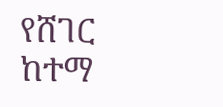የሸገር ከተማ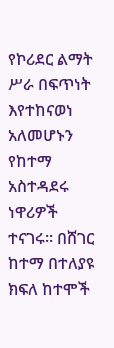የኮሪደር ልማት ሥራ በፍጥነት እየተከናወነ አለመሆኑን የከተማ አስተዳደሩ ነዋሪዎች ተናገሩ፡፡ በሸገር ከተማ በተለያዩ ክፍለ ከተሞች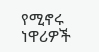የሚኖሩ ነዋሪዎች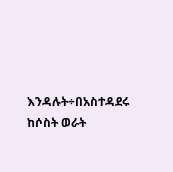እንዳሉት÷በአስተዳደሩ ከሶስት ወራት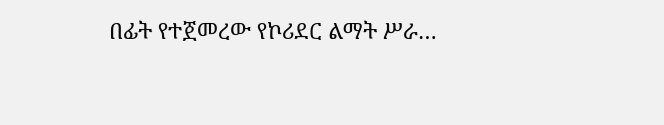በፊት የተጀመረው የኮሪደር ልማት ሥራ…